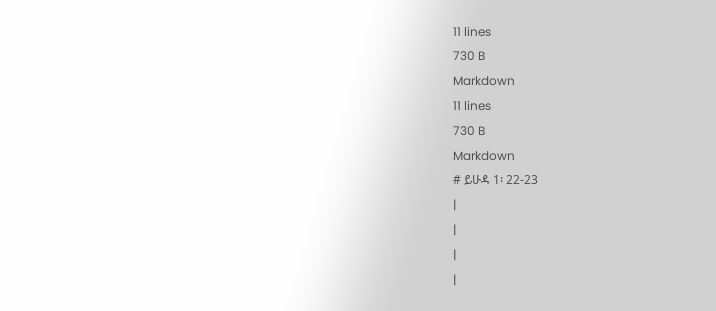11 lines
730 B
Markdown
11 lines
730 B
Markdown
# ይሁዳ 1፡ 22-23
|
|
|
|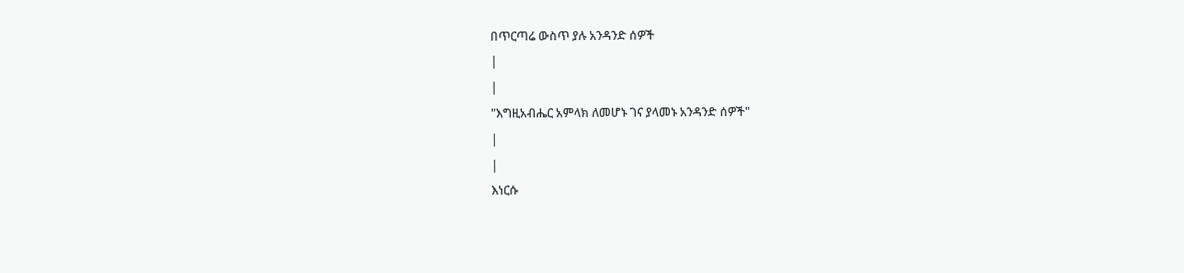በጥርጣሬ ውስጥ ያሉ አንዳንድ ሰዎች
|
|
"እግዚአብሔር አምላክ ለመሆኑ ገና ያላመኑ አንዳንድ ሰዎች"
|
|
እነርሱ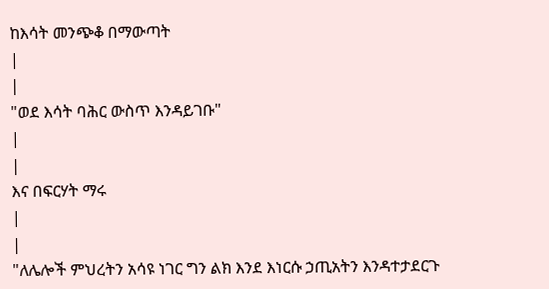ከእሳት መንጭቆ በማውጣት
|
|
"ወደ እሳት ባሕር ውስጥ እንዳይገቡ"
|
|
እና በፍርሃት ማሩ
|
|
"ለሌሎች ምህረትን አሳዩ ነገር ግን ልክ እንደ እነርሱ ኃጢአትን እንዳተታደርጉ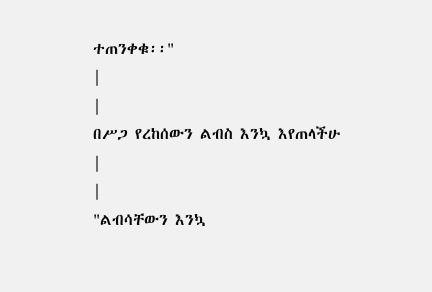ተጠንቀቁ፡፡"
|
|
በሥጋ የረከሰውን ልብስ እንኳ እየጠላችሁ
|
|
"ልብሳቸውን እንኳ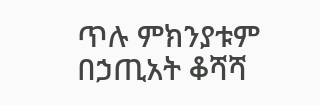ጥሉ ምክንያቱም በኃጢአት ቆሻሻ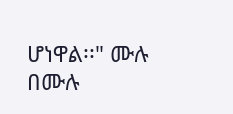ሆነዋል፡፡" ሙሉ በሙሉ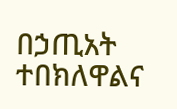በኃጢአት ተበክለዋልና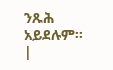ንጹሕ አይደሉም፡፡
|